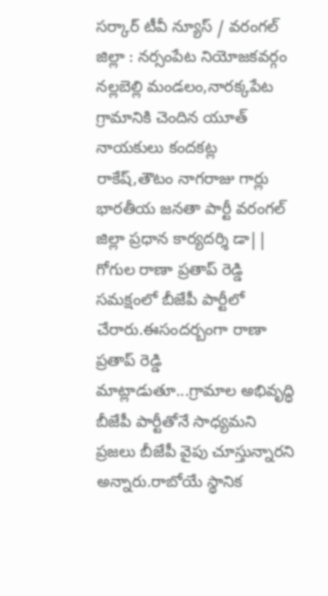సర్కార్ టీవీ న్యూస్ / వరంగల్ జిల్లా : నర్సంపేట నియోజకవర్గం నల్లబెల్లి మండలం,నారక్కపేట గ్రామానికి చెందిన యూత్ నాయకులు కందకట్ల రాకేష్,తౌటం నాగరాజు గార్లు భారతీయ జనతా పార్టీ వరంగల్ జిల్లా ప్రధాన కార్యదర్శి డా|| గోగుల రాణా ప్రతాప్ రెడ్డి సమక్షంలో బీజేపీ పార్టీలో చేరారు.ఈసందర్బంగా రాణా ప్రతాప్ రెడ్డి మాట్లాడుతూ...గ్రామాల అభివృద్ధి బీజేపీ పార్టీతోనే సాధ్యమని ప్రజలు బీజేపీ వైపు చూస్తున్నారని అన్నారు.రాబోయే స్థానిక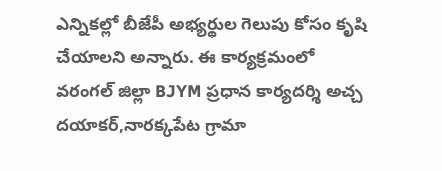ఎన్నికల్లో బీజేపీ అభ్యర్థుల గెలుపు కోసం కృషి చేయాలని అన్నారు. ఈ కార్యక్రమంలో వరంగల్ జిల్లా BJYM ప్రధాన కార్యదర్శి అచ్చ దయాకర్,నారక్కపేట గ్రామా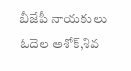బీజేపీ నాయకులు ఓదెల అశోక్,శివ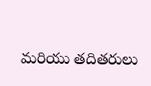మరియు తదితరులు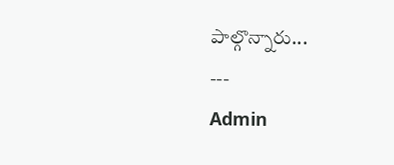పాల్గొన్నారు...
---
Admin